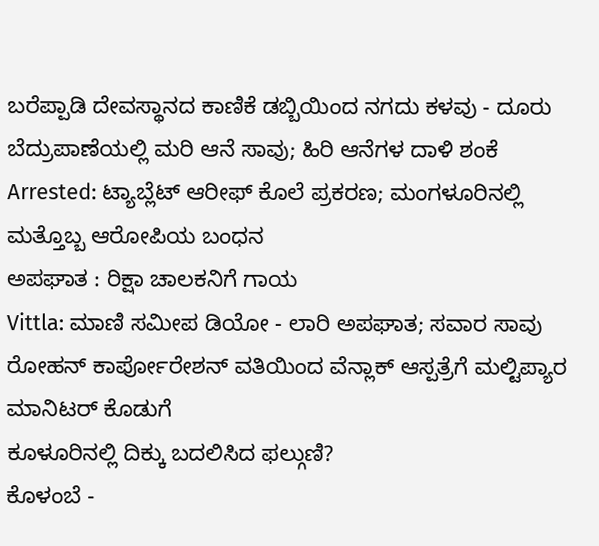ಬರೆಪ್ಪಾಡಿ ದೇವಸ್ಥಾನದ ಕಾಣಿಕೆ ಡಬ್ಬಿಯಿಂದ ನಗದು ಕಳವು - ದೂರು
ಬೆದ್ರುಪಾಣೆಯಲ್ಲಿ ಮರಿ ಆನೆ ಸಾವು; ಹಿರಿ ಆನೆಗಳ ದಾಳಿ ಶಂಕೆ
Arrested: ಟ್ಯಾಬ್ಲೆಟ್ ಆರೀಫ್ ಕೊಲೆ ಪ್ರಕರಣ; ಮಂಗಳೂರಿನಲ್ಲಿ ಮತ್ತೊಬ್ಬ ಆರೋಪಿಯ ಬಂಧನ
ಅಪಘಾತ : ರಿಕ್ಷಾ ಚಾಲಕನಿಗೆ ಗಾಯ
Vittla: ಮಾಣಿ ಸಮೀಪ ಡಿಯೋ - ಲಾರಿ ಅಪಘಾತ; ಸವಾರ ಸಾವು
ರೋಹನ್ ಕಾರ್ಪೋರೇಶನ್ ವತಿಯಿಂದ ವೆನ್ಲಾಕ್ ಆಸ್ಪತ್ರೆಗೆ ಮಲ್ಟಿಪ್ಯಾರ ಮಾನಿಟರ್ ಕೊಡುಗೆ
ಕೂಳೂರಿನಲ್ಲಿ ದಿಕ್ಕು ಬದಲಿಸಿದ ಫಲ್ಗುಣಿ?
ಕೊಳಂಬೆ -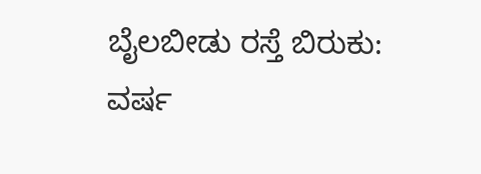ಬೈಲಬೀಡು ರಸ್ತೆ ಬಿರುಕು: ವರ್ಷ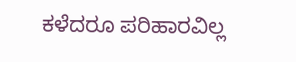ಕಳೆದರೂ ಪರಿಹಾರವಿಲ್ಲ